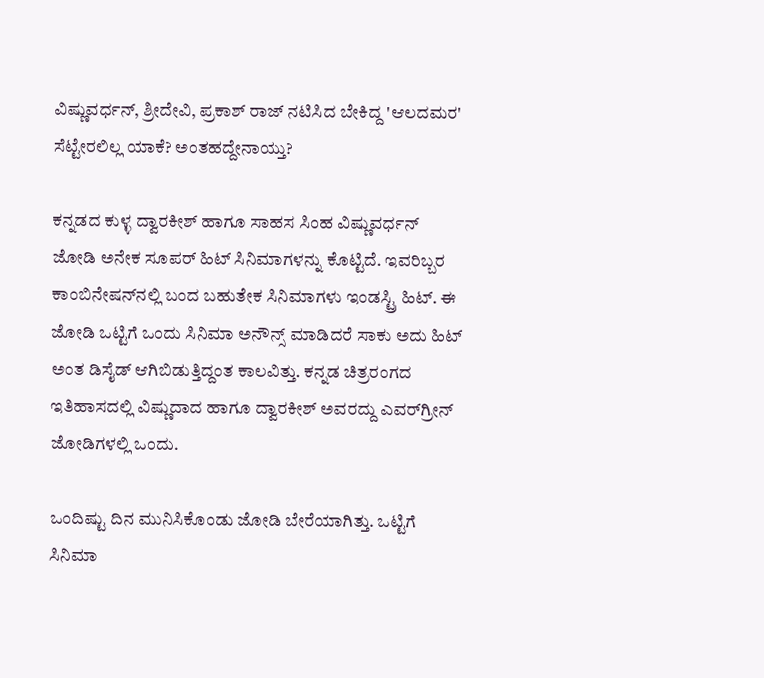ವಿಷ್ಣುವರ್ಧನ್, ಶ್ರೀದೇವಿ, ಪ್ರಕಾಶ್ ರಾಜ್ ನಟಿಸಿದ ಬೇಕಿದ್ದ 'ಆಲದಮರ' ಸೆಟ್ಟೇರಲಿಲ್ಲ ಯಾಕೆ? ಅಂತಹದ್ದೇನಾಯ್ತು?

ಕನ್ನಡದ ಕುಳ್ಳ ದ್ವಾರಕೀಶ್ ಹಾಗೂ ಸಾಹಸ ಸಿಂಹ ವಿಷ್ಣುವರ್ಧನ್ ಜೋಡಿ ಅನೇಕ ಸೂಪರ್ ಹಿಟ್ ಸಿನಿಮಾಗಳನ್ನು ಕೊಟ್ಟಿದೆ. ಇವರಿಬ್ಬರ ಕಾಂಬಿನೇಷನ್‌ನಲ್ಲಿ ಬಂದ ಬಹುತೇಕ ಸಿನಿಮಾಗಳು ಇಂಡಸ್ಟ್ರಿ ಹಿಟ್‌. ಈ ಜೋಡಿ ಒಟ್ಟಿಗೆ ಒಂದು ಸಿನಿಮಾ ಅನೌನ್ಸ್ ಮಾಡಿದರೆ ಸಾಕು ಅದು ಹಿಟ್ ಅಂತ ಡಿಸೈಡ್ ಆಗಿಬಿಡುತ್ತಿದ್ದಂತ ಕಾಲವಿತ್ತು. ಕನ್ನಡ ಚಿತ್ರರಂಗದ ಇತಿಹಾಸದಲ್ಲಿ ವಿಷ್ಣುದಾದ ಹಾಗೂ ದ್ವಾರಕೀಶ್ ಅವರದ್ದು ಎವರ್‌ಗ್ರೀನ್ ಜೋಡಿಗಳಲ್ಲಿ ಒಂದು.

ಒಂದಿಷ್ಟು ದಿನ ಮುನಿಸಿಕೊಂಡು ಜೋಡಿ ಬೇರೆಯಾಗಿತ್ತು. ಒಟ್ಟಿಗೆ ಸಿನಿಮಾ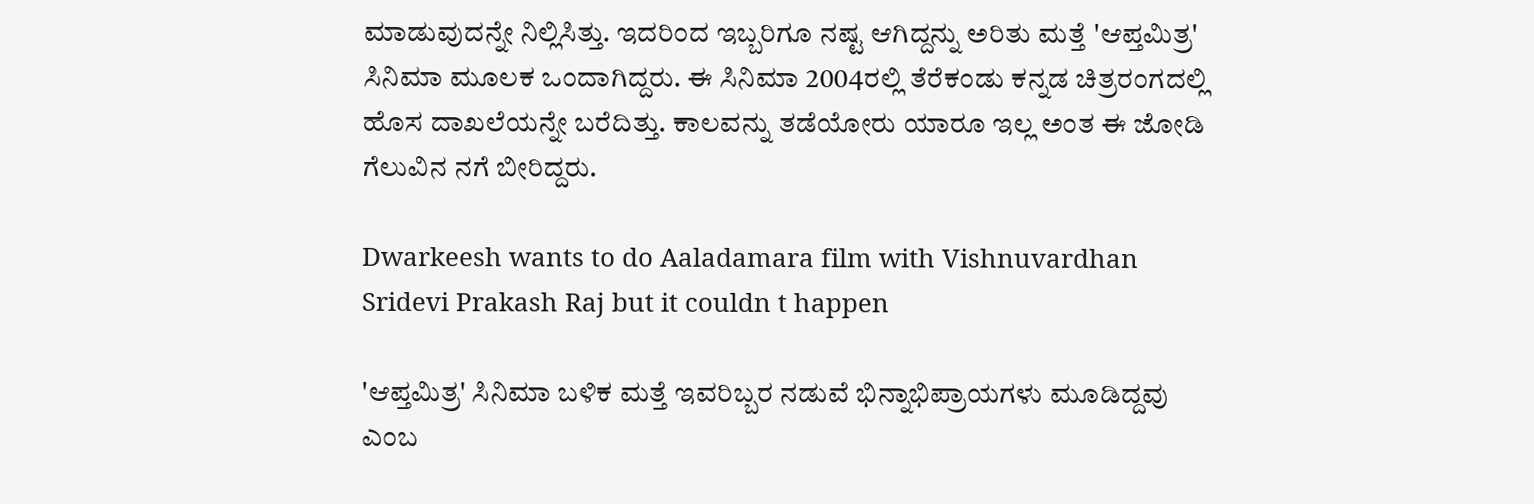ಮಾಡುವುದನ್ನೇ ನಿಲ್ಲಿಸಿತ್ತು. ಇದರಿಂದ ಇಬ್ಬರಿಗೂ ನಷ್ಟ ಆಗಿದ್ದನ್ನು ಅರಿತು ಮತ್ತೆ 'ಆಪ್ತಮಿತ್ರ' ಸಿನಿಮಾ ಮೂಲಕ ಒಂದಾಗಿದ್ದರು. ಈ ಸಿನಿಮಾ 2004ರಲ್ಲಿ ತೆರೆಕಂಡು ಕನ್ನಡ ಚಿತ್ರರಂಗದಲ್ಲಿ ಹೊಸ ದಾಖಲೆಯನ್ನೇ ಬರೆದಿತ್ತು. ಕಾಲವನ್ನು ತಡೆಯೋರು ಯಾರೂ ಇಲ್ಲ ಅಂತ ಈ ಜೋಡಿ ಗೆಲುವಿನ ನಗೆ ಬೀರಿದ್ದರು.

Dwarkeesh wants to do Aaladamara film with Vishnuvardhan Sridevi Prakash Raj but it couldn t happen

'ಆಪ್ತಮಿತ್ರ' ಸಿನಿಮಾ ಬಳಿಕ ಮತ್ತೆ ಇವರಿಬ್ಬರ ನಡುವೆ ಭಿನ್ನಾಭಿಪ್ರಾಯಗಳು ಮೂಡಿದ್ದವು ಎಂಬ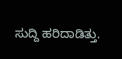ಸುದ್ದಿ ಹರಿದಾಡಿತ್ತು.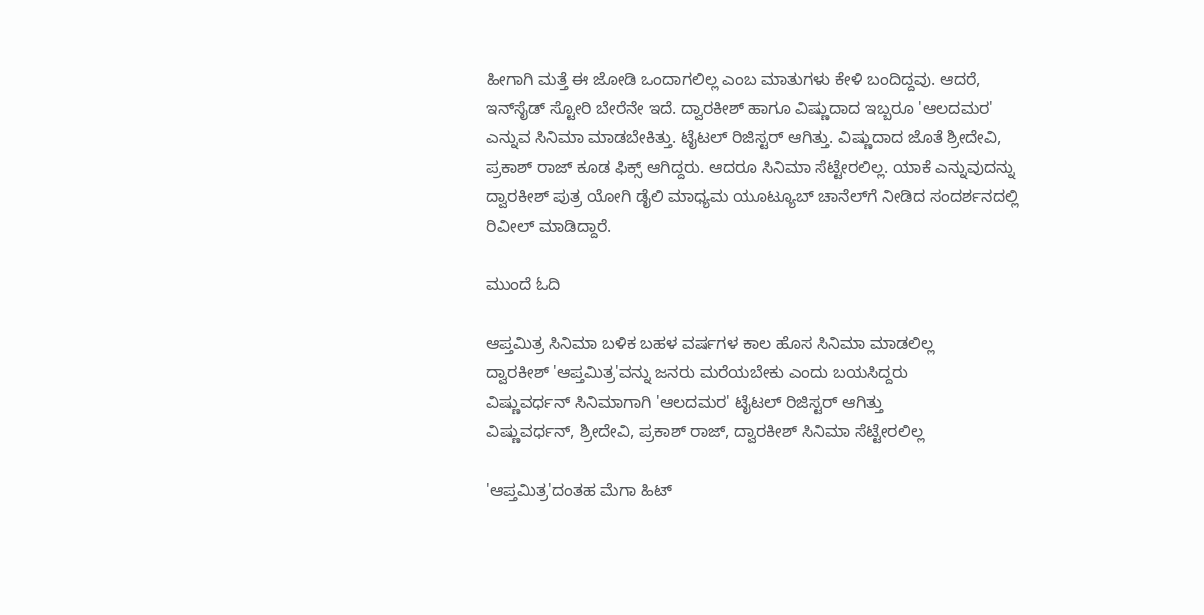ಹೀಗಾಗಿ ಮತ್ತೆ ಈ ಜೋಡಿ ಒಂದಾಗಲಿಲ್ಲ ಎಂಬ ಮಾತುಗಳು ಕೇಳಿ ಬಂದಿದ್ದವು. ಆದರೆ, ಇನ್‌ಸೈಡ್ ಸ್ಟೋರಿ ಬೇರೆನೇ ಇದೆ. ದ್ವಾರಕೀಶ್ ಹಾಗೂ ವಿಷ್ಣುದಾದ ಇಬ್ಬರೂ 'ಆಲದಮರ' ಎನ್ನುವ ಸಿನಿಮಾ ಮಾಡಬೇಕಿತ್ತು. ಟೈಟಲ್ ರಿಜಿಸ್ಟರ್ ಆಗಿತ್ತು. ವಿಷ್ಣುದಾದ ಜೊತೆ ಶ್ರೀದೇವಿ, ಪ್ರಕಾಶ್ ರಾಜ್‌ ಕೂಡ ಫಿಕ್ಸ್ ಆಗಿದ್ದರು. ಆದರೂ ಸಿನಿಮಾ ಸೆಟ್ಟೇರಲಿಲ್ಲ. ಯಾಕೆ ಎನ್ನುವುದನ್ನು ದ್ವಾರಕೀಶ್ ಪುತ್ರ ಯೋಗಿ ಡೈಲಿ ಮಾಧ್ಯಮ ಯೂಟ್ಯೂಬ್ ಚಾನೆಲ್‌ಗೆ ನೀಡಿದ ಸಂದರ್ಶನದಲ್ಲಿ ರಿವೀಲ್ ಮಾಡಿದ್ದಾರೆ.

ಮುಂದೆ ಓದಿ

ಆಪ್ತಮಿತ್ರ ಸಿನಿಮಾ ಬಳಿಕ ಬಹಳ ವರ್ಷಗಳ ಕಾಲ ಹೊಸ ಸಿನಿಮಾ ಮಾಡಲಿಲ್ಲ
ದ್ವಾರಕೀಶ್ 'ಆಪ್ತಮಿತ್ರ'ವನ್ನು ಜನರು ಮರೆಯಬೇಕು ಎಂದು ಬಯಸಿದ್ದರು
ವಿಷ್ಣುವರ್ಧನ್ ಸಿನಿಮಾಗಾಗಿ 'ಆಲದಮರ' ಟೈಟಲ್ ರಿಜಿಸ್ಟರ್ ಆಗಿತ್ತು
ವಿಷ್ಣುವರ್ಧನ್, ಶ್ರೀದೇವಿ, ಪ್ರಕಾಶ್ ರಾಜ್, ದ್ವಾರಕೀಶ್ ಸಿನಿಮಾ ಸೆಟ್ಟೇರಲಿಲ್ಲ

'ಆಪ್ತಮಿತ್ರ'ದಂತಹ ಮೆಗಾ ಹಿಟ್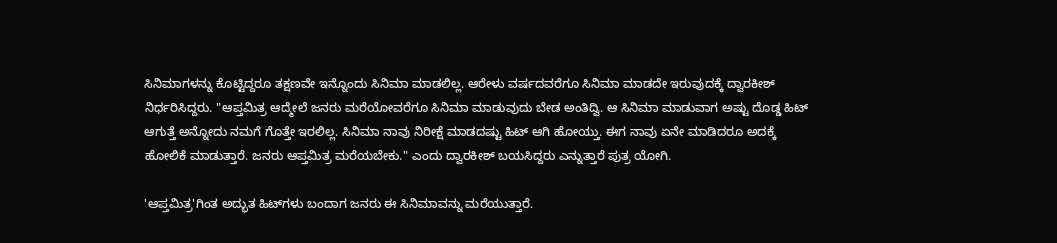ಸಿನಿಮಾಗಳನ್ನು ಕೊಟ್ಟಿದ್ದರೂ ತಕ್ಷಣವೇ ಇನ್ನೊಂದು ಸಿನಿಮಾ ಮಾಡಲಿಲ್ಲ. ಆರೇಳು ವರ್ಷದವರೆಗೂ ಸಿನಿಮಾ ಮಾಡದೇ ಇರುವುದಕ್ಕೆ ದ್ವಾರಕೀಶ್ ನಿರ್ಧರಿಸಿದ್ದರು. "ಆಪ್ತಮಿತ್ರ ಆದ್ಮೇಲೆ ಜನರು ಮರೆಯೋವರೆಗೂ ಸಿನಿಮಾ ಮಾಡುವುದು ಬೇಡ ಅಂತಿದ್ವಿ. ಆ ಸಿನಿಮಾ ಮಾಡುವಾಗ ಅಷ್ಟು ದೊಡ್ಡ ಹಿಟ್ ಆಗುತ್ತೆ ಅನ್ನೋದು ನಮಗೆ ಗೊತ್ತೇ ಇರಲಿಲ್ಲ. ಸಿನಿಮಾ ನಾವು ನಿರೀಕ್ಷೆ ಮಾಡದಷ್ಟು ಹಿಟ್ ಆಗಿ ಹೋಯ್ತು. ಈಗ ನಾವು ಏನೇ ಮಾಡಿದರೂ ಅದಕ್ಕೆ ಹೋಲಿಕೆ ಮಾಡುತ್ತಾರೆ. ಜನರು ಆಪ್ತಮಿತ್ರ ಮರೆಯಬೇಕು." ಎಂದು ದ್ವಾರಕೀಶ್ ಬಯಸಿದ್ದರು ಎನ್ನುತ್ತಾರೆ ಪುತ್ರ ಯೋಗಿ.

'ಆಪ್ತಮಿತ್ರ'ಗಿಂತ ಅದ್ಭುತ ಹಿಟ್‌ಗಳು ಬಂದಾಗ ಜನರು ಈ ಸಿನಿಮಾವನ್ನು ಮರೆಯುತ್ತಾರೆ.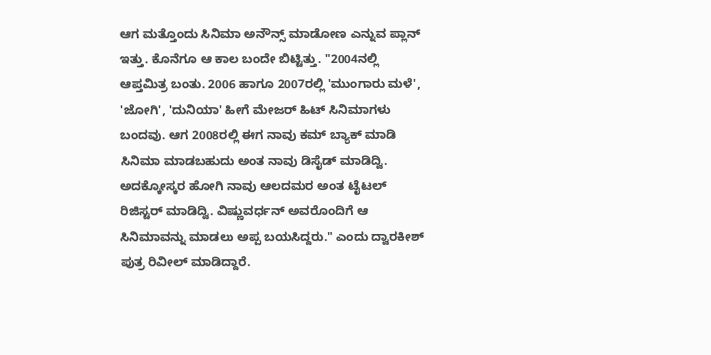ಆಗ ಮತ್ತೊಂದು ಸಿನಿಮಾ ಅನೌನ್ಸ್ ಮಾಡೋಣ ಎನ್ನುವ ಪ್ಲಾನ್ ಇತ್ತು. ಕೊನೆಗೂ ಆ ಕಾಲ ಬಂದೇ ಬಿಟ್ಟಿತ್ತು. "2004ನಲ್ಲಿ ಆಪ್ತಮಿತ್ರ ಬಂತು. 2006 ಹಾಗೂ 2007ರಲ್ಲಿ 'ಮುಂಗಾರು ಮಳೆ', 'ಜೋಗಿ', 'ದುನಿಯಾ' ಹೀಗೆ ಮೇಜರ್ ಹಿಟ್ ಸಿನಿಮಾಗಳು ಬಂದವು. ಆಗ 2008ರಲ್ಲಿ ಈಗ ನಾವು ಕಮ್‌ ಬ್ಯಾಕ್ ಮಾಡಿ ಸಿನಿಮಾ ಮಾಡಬಹುದು ಅಂತ ನಾವು ಡಿಸೈಡ್ ಮಾಡಿದ್ವಿ. ಅದಕ್ಕೋಸ್ಕರ ಹೋಗಿ ನಾವು ಆಲದಮರ ಅಂತ ಟೈಟಲ್ ರಿಜಿಸ್ಟರ್ ಮಾಡಿದ್ವಿ. ವಿಷ್ಣುವರ್ಧನ್ ಅವರೊಂದಿಗೆ ಆ ಸಿನಿಮಾವನ್ನು ಮಾಡಲು ಅಪ್ಪ ಬಯಸಿದ್ದರು." ಎಂದು ದ್ವಾರಕೀಶ್ ಪುತ್ರ ರಿವೀಲ್ ಮಾಡಿದ್ದಾರೆ.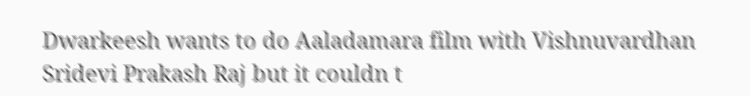Dwarkeesh wants to do Aaladamara film with Vishnuvardhan Sridevi Prakash Raj but it couldn t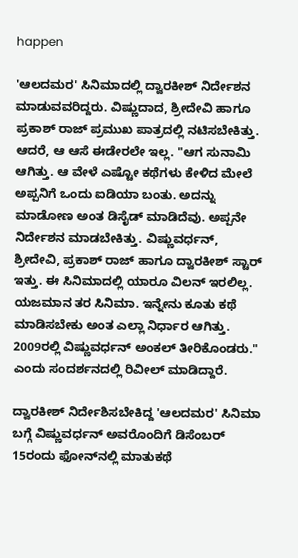happen

'ಆಲದಮರ' ಸಿನಿಮಾದಲ್ಲಿ ದ್ವಾರಕೀಶ್ ನಿರ್ದೇಶನ ಮಾಡುವವರಿದ್ದರು. ವಿಷ್ಣುದಾದ, ಶ್ರೀದೇವಿ ಹಾಗೂ ಪ್ರಕಾಶ್ ರಾಜ್ ಪ್ರಮುಖ ಪಾತ್ರದಲ್ಲಿ ನಟಿಸಬೇಕಿತ್ತು. ಆದರೆ, ಆ ಆಸೆ ಈಡೇರಲೇ ಇಲ್ಲ. "ಆಗ ಸುನಾಮಿ ಆಗಿತ್ತು. ಆ ವೇಳೆ ಎಷ್ಟೋ ಕಥೆಗಳು ಕೇಳಿದ ಮೇಲೆ ಅಪ್ಪನಿಗೆ ಒಂದು ಐಡಿಯಾ ಬಂತು. ಅದನ್ನು ಮಾಡೋಣ ಅಂತ ಡಿಸೈಡ್ ಮಾಡಿದೆವು. ಅಪ್ಪನೇ ನಿರ್ದೇಶನ ಮಾಡಬೇಕಿತ್ತು. ವಿಷ್ಣುವರ್ಧನ್, ಶ್ರೀದೇವಿ, ಪ್ರಕಾಶ್ ರಾಜ್ ಹಾಗೂ ದ್ವಾರಕೀಶ್ ಸ್ಟಾರ್ ಇತ್ತು. ಈ ಸಿನಿಮಾದಲ್ಲಿ ಯಾರೂ ವಿಲನ್ ಇರಲಿಲ್ಲ. ಯಜಮಾನ ತರ ಸಿನಿಮಾ. ಇನ್ನೇನು ಕೂತು ಕಥೆ ಮಾಡಿಸಬೇಕು ಅಂತ ಎಲ್ಲಾ ನಿರ್ಧಾರ ಆಗಿತ್ತು. 2009ರಲ್ಲಿ ವಿಷ್ಣುವರ್ಧನ್ ಅಂಕಲ್ ತೀರಿಕೊಂಡರು." ಎಂದು ಸಂದರ್ಶನದಲ್ಲಿ ರಿವೀಲ್ ಮಾಡಿದ್ದಾರೆ.

ದ್ವಾರಕೀಶ್ ನಿರ್ದೇಶಿಸಬೇಕಿದ್ದ 'ಆಲದಮರ' ಸಿನಿಮಾ ಬಗ್ಗೆ ವಿಷ್ಣುವರ್ಧನ್ ಅವರೊಂದಿಗೆ ಡಿಸೆಂಬರ್ 15ರಂದು ಫೋನ್‌ನಲ್ಲಿ ಮಾತುಕಥೆ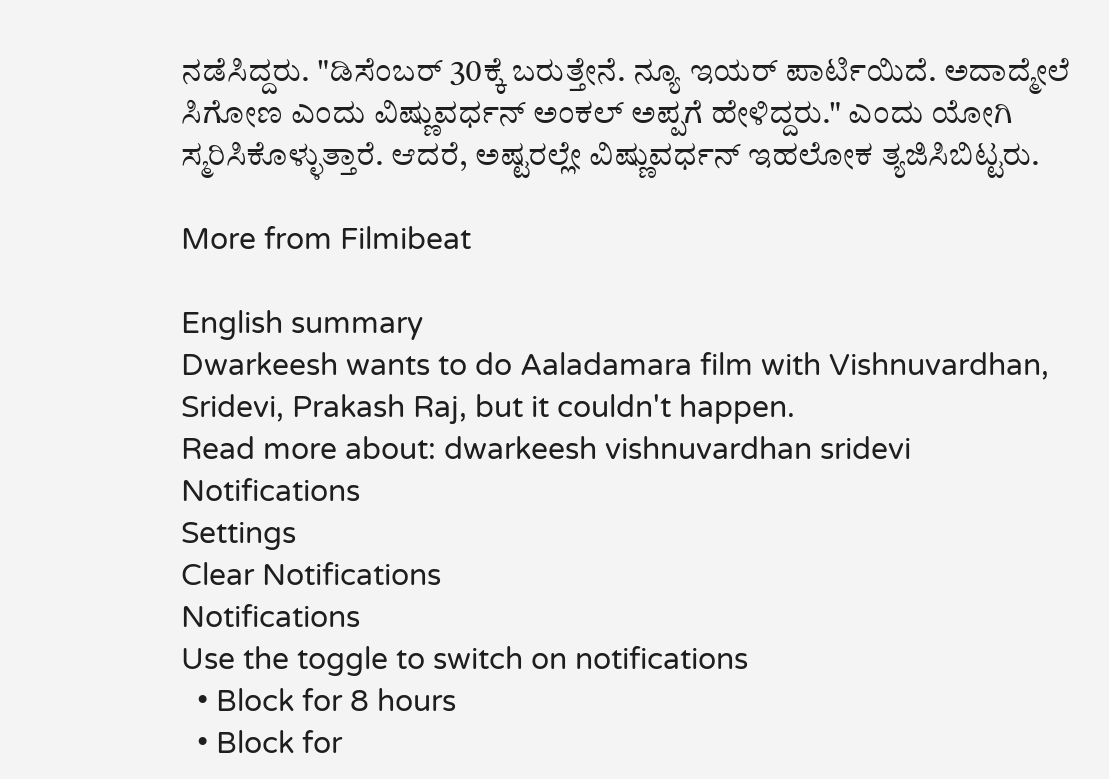ನಡೆಸಿದ್ದರು. "ಡಿಸೆಂಬರ್ 30ಕ್ಕೆ ಬರುತ್ತೇನೆ. ನ್ಯೂ ಇಯರ್ ಪಾರ್ಟಿಯಿದೆ. ಅದಾದ್ಮೇಲೆ ಸಿಗೋಣ ಎಂದು ವಿಷ್ಣುವರ್ಧನ್ ಅಂಕಲ್‌ ಅಪ್ಪಗೆ ಹೇಳಿದ್ದರು." ಎಂದು ಯೋಗಿ ಸ್ಮರಿಸಿಕೊಳ್ಳುತ್ತಾರೆ. ಆದರೆ, ಅಷ್ಟರಲ್ಲೇ ವಿಷ್ಣುವರ್ಧನ್ ಇಹಲೋಕ ತ್ಯಜಿಸಿಬಿಟ್ಟರು.

More from Filmibeat

English summary
Dwarkeesh wants to do Aaladamara film with Vishnuvardhan, Sridevi, Prakash Raj, but it couldn't happen.
Read more about: dwarkeesh vishnuvardhan sridevi
Notifications
Settings
Clear Notifications
Notifications
Use the toggle to switch on notifications
  • Block for 8 hours
  • Block for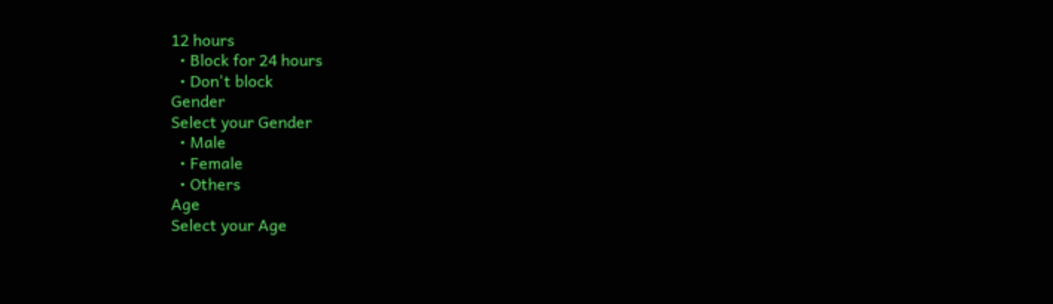12 hours
  • Block for 24 hours
  • Don't block
Gender
Select your Gender
  • Male
  • Female
  • Others
Age
Select your Age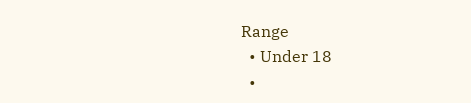Range
  • Under 18
  •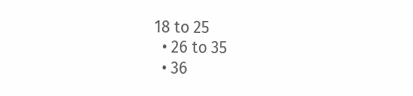18 to 25
  • 26 to 35
  • 36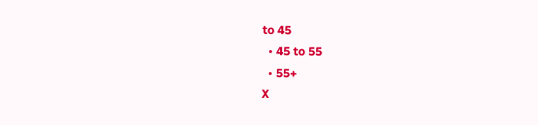to 45
  • 45 to 55
  • 55+
X